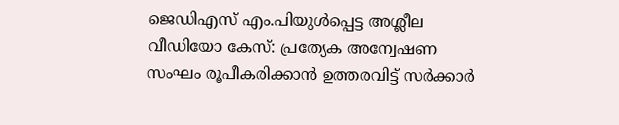ജെഡിഎസ് എം.പിയുൾപ്പെട്ട അശ്ലീല വീഡിയോ കേസ്: പ്രത്യേക അന്വേഷണ സംഘം രൂപീകരിക്കാൻ ഉത്തരവിട്ട് സർക്കാർ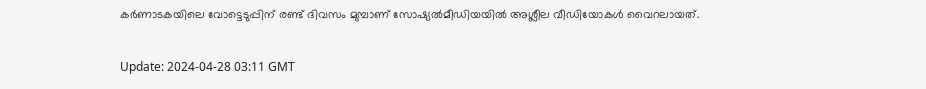കർണാടകയിലെ വോട്ടെടുപ്പിന് രണ്ട് ദിവസം മുമ്പാണ് സോഷ്യൽമീഡിയയിൽ അശ്ലീല വീഡിയോകൾ വൈറലായത്.

Update: 2024-04-28 03:11 GMT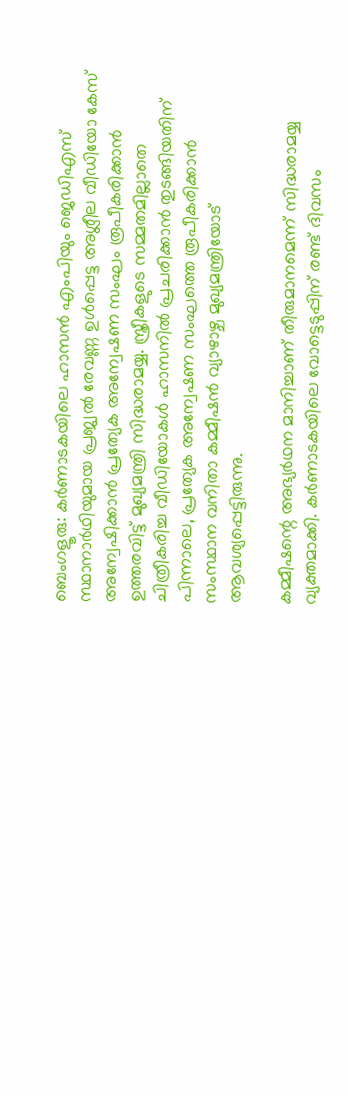ബെംഗളൂരു: കർണാടകയിലെ ഹാസൻ എംപിയും ജെഡിഎസ് സ്ഥാനാർഥിയുമായ പ്രജ്വൽ രേവണ്ണ ഉൾപ്പെട്ട അശ്ലീല വീഡിയോ കേസ് അന്വേഷിക്കാൻ പ്രത്യേക അന്വേഷണ സംഘം രൂപീകരിക്കാൻ ഉത്തരവിട്ട് മുഖ്യമന്ത്രി സിദ്ധരാമയ്യ. സ്ത്രീകളുടെ സമ്മതമില്ലാതെ ചിത്രീകരിച്ച വീഡിയോകൾ ഹാസനിൽ പ്രചരിക്കാൻ തുടങ്ങിയതിന് പിന്നാലെ, പ്രത്യേക അന്വേഷണ സംഘത്തെ രൂപീകരിക്കാൻ സംസ്ഥാന വനിതാ കമ്മീഷൻ വ്യാഴാഴ്ച മുഖ്യമന്ത്രിയോട് ആവശ്യപ്പെട്ടിരുന്നു.

കമ്മീഷന്റെ അഭ്യർഥന മാനിച്ചാണ് തീരുമാനമെന്ന് സിദ്ധരാമയ്യ വ്യക്തമാക്കി. കർണാടകയിലെ വോട്ടെടുപ്പിന് രണ്ട് ദിവസം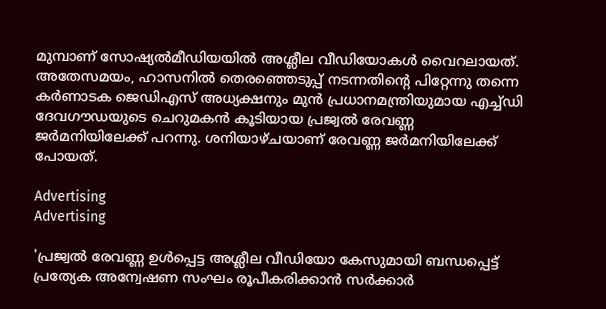മുമ്പാണ് സോഷ്യൽമീഡിയയിൽ അശ്ലീല വീഡിയോകൾ വൈറലായത്. അതേസമയം, ഹാസനിൽ തെരഞ്ഞെടുപ്പ് നടന്നതിന്റെ പിറ്റേന്നു തന്നെ കർണാടക ജെഡിഎസ് അധ്യക്ഷനും മുൻ പ്രധാനമന്ത്രിയുമായ എച്ച്‌ഡി ദേവഗൗഡയുടെ ചെറുമകൻ കൂടിയായ പ്രജ്വൽ രേവണ്ണ ജർമനിയിലേക്ക് പറന്നു. ശനിയാഴ്ചയാണ് രേവണ്ണ ജർമനിയിലേക്ക് പോയത്.

Advertising
Advertising

'പ്രജ്വൽ രേവണ്ണ ഉൾപ്പെട്ട അശ്ലീല വീഡിയോ കേസുമായി ബന്ധപ്പെട്ട് പ്രത്യേക അന്വേഷണ സംഘം രൂപീകരിക്കാൻ സർക്കാർ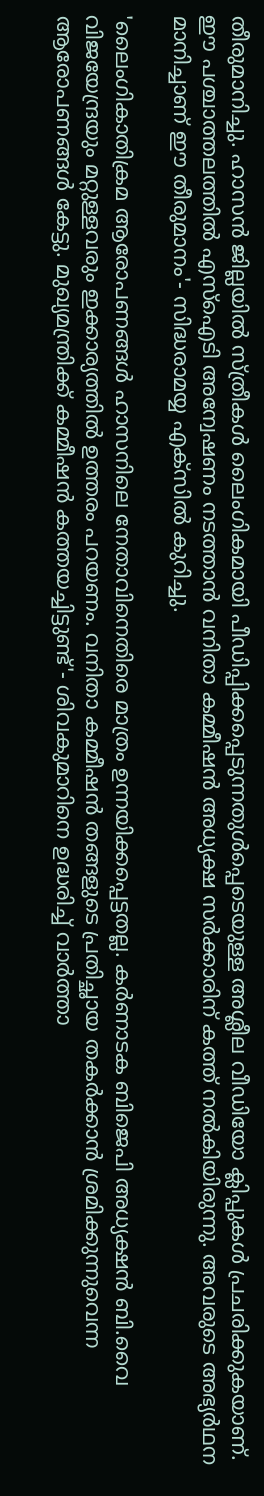തീരുമാനിച്ചു. ഹാസൻ ജില്ലയിൽ സ്ത്രീകൾ ലൈംഗികമായി പീഡിപ്പിക്കപ്പെടുന്നതുൾപ്പെടെയുള്ള അശ്ലീല വീഡിയോ ക്ലിപ്പുകൾ പ്രചരിക്കുകയാണ്. ഈ പശ്ചാത്തലത്തിൽ എസ്ഐടി അന്വേഷണം നടത്താൻ വനിതാ കമ്മീഷൻ അധ്യക്ഷ സർക്കാരിന് കത്ത് നൽകിയിരുന്നു. അവരുടെ അഭ്യർഥന മാനിച്ചാണ് ഈ തീരുമാനം'- സിദ്ധരാമയ്യ എക്‌സിൽ കുറിച്ചു.

'ലൈംഗികാതിക്രമ ആരോപണങ്ങൾ ഹാസനിലെ നേതാവിനെതിരെ മാത്രം ഉന്നയിക്കപ്പെട്ടതല്ല. കർണാടക ബിജെപി അധ്യക്ഷൻ ബി.വൈ വിജയേന്ദ്രയും മറ്റുള്ളവരും ഇക്കാര്യത്തിൽ ഉത്തരം പറയണം. വനിതാ കമ്മീഷൻ തങ്ങളുടെ പ്രതിച്ഛായ തകർക്കാൻ ശ്രമിക്കുന്നുവെന്ന ആരോപണങ്ങൾ കേട്ടു. മുഖ്യമന്ത്രിക്ക് കമ്മീഷൻ കത്തയച്ചിട്ടുണ്ട്'- ശിവകുമാറിനെ ഉദ്ധരിച്ച് വാർത്താ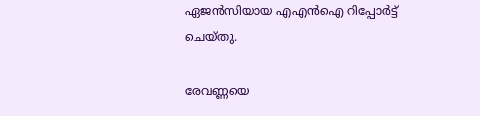ഏജൻസിയായ എഎൻഐ റിപ്പോർട്ട് ചെയ്തു.

രേവണ്ണയെ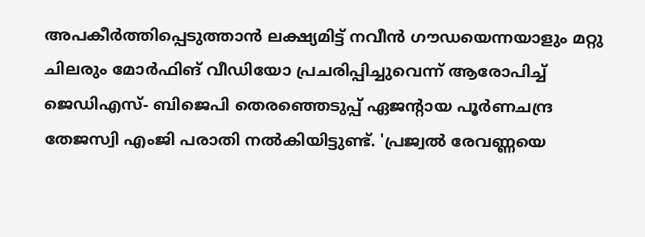അപകീർത്തിപ്പെടുത്താൻ ലക്ഷ്യമിട്ട് നവീൻ ഗൗഡയെന്നയാളും മറ്റു ചിലരും മോർഫിങ് വീഡിയോ പ്രചരിപ്പിച്ചുവെന്ന് ആരോപിച്ച് ജെഡിഎസ്- ബിജെപി തെരഞ്ഞെടുപ്പ് ഏജൻ്റായ പൂർണചന്ദ്ര തേജസ്വി എംജി പരാതി നൽകിയിട്ടുണ്ട്. 'പ്രജ്വൽ രേവണ്ണയെ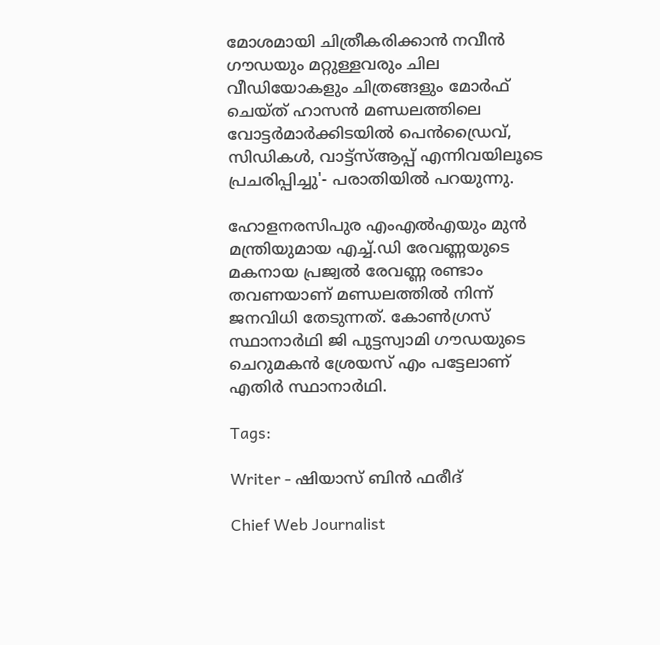മോശമായി ചിത്രീകരിക്കാൻ നവീൻ ഗൗഡയും മറ്റുള്ളവരും ചില വീഡിയോകളും ചിത്രങ്ങളും മോർഫ് ചെയ്ത് ഹാസൻ മണ്ഡലത്തിലെ വോട്ടർമാർക്കിടയിൽ പെൻഡ്രൈവ്, സിഡികൾ, വാട്ട്‌സ്ആപ്പ് എന്നിവയിലൂടെ പ്രചരിപ്പിച്ചു'- പരാതിയിൽ പറയുന്നു.

ഹോളനരസിപുര എംഎൽഎയും മുൻ മന്ത്രിയുമായ എച്ച്.ഡി രേവണ്ണയുടെ മകനായ പ്രജ്വൽ രേവണ്ണ രണ്ടാം തവണയാണ് മണ്ഡലത്തിൽ നിന്ന് ജനവിധി തേടുന്നത്. കോൺഗ്രസ് സ്ഥാനാർഥി ജി പുട്ടസ്വാമി ഗൗഡയുടെ ചെറുമകൻ ശ്രേയസ് എം പട്ടേലാണ് എതിർ സ്ഥാനാർഥി.

Tags:

Writer - ഷിയാസ് ബിന്‍ ഫരീദ്

Chief Web Journalist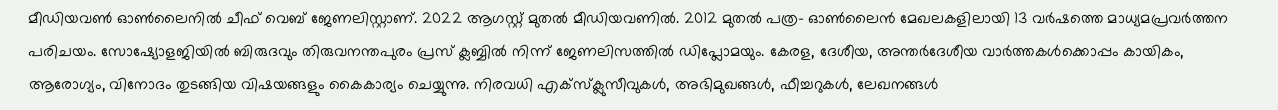മീഡിയവണ്‍ ഓണ്‍ലൈനില്‍ ചീഫ് വെബ് ജേണലിസ്റ്റാണ്. 2022 ആഗസ്റ്റ് മുതല്‍ മീഡിയവണില്‍. 2012 മുതല്‍ പത്ര- ഓണ്‍ലൈന്‍ മേഖലകളിലായി 13 വര്‍ഷത്തെ മാധ്യമപ്രവര്‍ത്തന പരിചയം. സോഷ്യോളജിയില്‍ ബിരുദവും തിരുവനന്തപുരം പ്രസ് ക്ലബ്ബില്‍ നിന്ന് ജേണലിസത്തില്‍ ഡിപ്ലോമയും. കേരള, ദേശീയ, അന്തര്‍ദേശീയ വാര്‍ത്തകള്‍ക്കൊപ്പം കായികം, ആരോഗ്യം, വിനോദം തുടങ്ങിയ വിഷയങ്ങളും കൈകാര്യം ചെയ്യുന്നു. നിരവധി എക്സ്ക്ലുസീവുകള്‍, അഭിമുഖങ്ങള്‍, ഫീച്ചറുകള്‍, ലേഖനങ്ങള്‍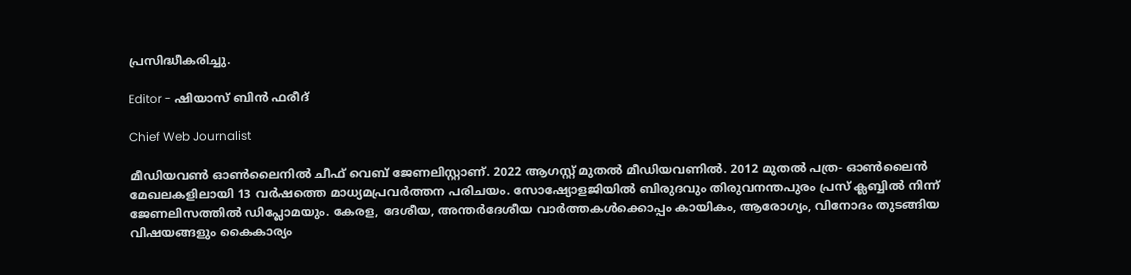പ്രസിദ്ധീകരിച്ചു.

Editor - ഷിയാസ് ബിന്‍ ഫരീദ്

Chief Web Journalist

മീഡിയവണ്‍ ഓണ്‍ലൈനില്‍ ചീഫ് വെബ് ജേണലിസ്റ്റാണ്. 2022 ആഗസ്റ്റ് മുതല്‍ മീഡിയവണില്‍. 2012 മുതല്‍ പത്ര- ഓണ്‍ലൈന്‍ മേഖലകളിലായി 13 വര്‍ഷത്തെ മാധ്യമപ്രവര്‍ത്തന പരിചയം. സോഷ്യോളജിയില്‍ ബിരുദവും തിരുവനന്തപുരം പ്രസ് ക്ലബ്ബില്‍ നിന്ന് ജേണലിസത്തില്‍ ഡിപ്ലോമയും. കേരള, ദേശീയ, അന്തര്‍ദേശീയ വാര്‍ത്തകള്‍ക്കൊപ്പം കായികം, ആരോഗ്യം, വിനോദം തുടങ്ങിയ വിഷയങ്ങളും കൈകാര്യം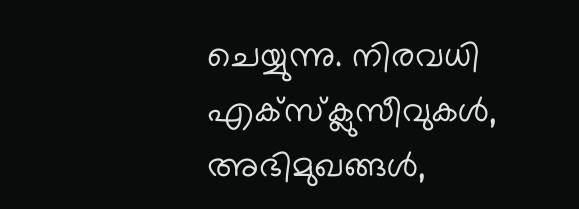ചെയ്യുന്നു. നിരവധി എക്സ്ക്ലുസീവുകള്‍, അഭിമുഖങ്ങള്‍,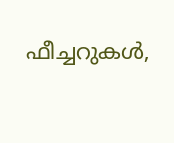ഫീച്ചറുകള്‍,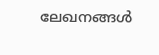ലേഖനങ്ങള്‍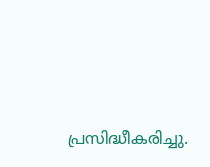പ്രസിദ്ധീകരിച്ചു.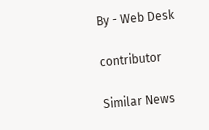By - Web Desk

contributor

Similar News